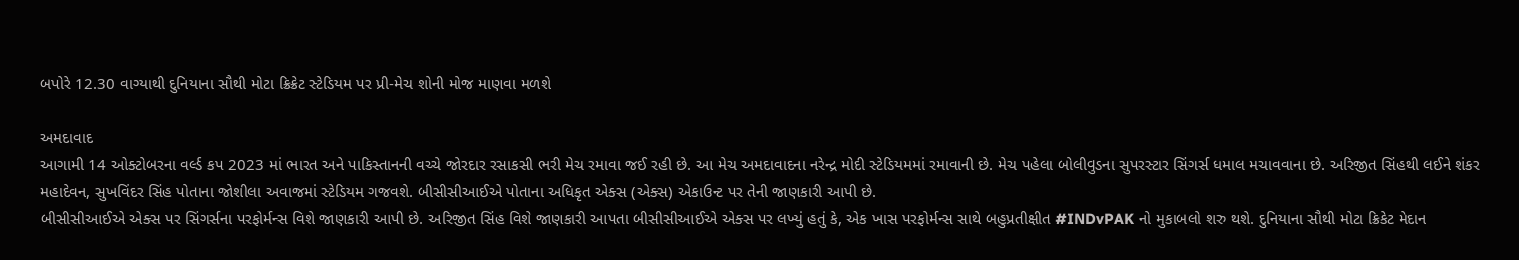બપોરે 12.30 વાગ્યાથી દુનિયાના સૌથી મોટા ક્રિક્રેટ સ્ટેડિયમ પર પ્રી-મેચ શોની મોજ માણવા મળશે

અમદાવાદ
આગામી 14 ઓક્ટોબરના વર્લ્ડ કપ 2023 માં ભારત અને પાકિસ્તાનની વચ્ચે જોરદાર રસાકસી ભરી મેચ રમાવા જઈ રહી છે. આ મેચ અમદાવાદના નરેન્દ્ર મોદી સ્ટેડિયમમાં રમાવાની છે. મેચ પહેલા બોલીવુડના સુપરસ્ટાર સિંગર્સ ધમાલ મચાવવાના છે. અરિજીત સિંહથી લઈને શંકર મહાદેવન, સુખવિંદર સિંહ પોતાના જોશીલા અવાજમાં સ્ટેડિયમ ગજવશે. બીસીસીઆઈએ પોતાના અધિકૃત એક્સ (એક્સ) એકાઉન્ટ પર તેની જાણકારી આપી છે.
બીસીસીઆઈએ એક્સ પર સિંગર્સના પરફોર્મન્સ વિશે જાણકારી આપી છે. અરિજીત સિંહ વિશે જાણકારી આપતા બીસીસીઆઈએ એક્સ પર લખ્યું હતું કે, એક ખાસ પરફોર્મન્સ સાથે બહુપ્રતીક્ષીત #INDvPAK નો મુકાબલો શરુ થશે. દુનિયાના સૌથી મોટા ક્રિકેટ મેદાન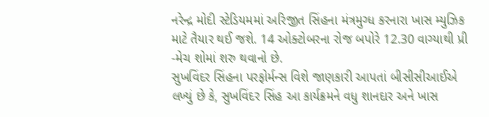નરેન્દ્ર મોદી સ્ટેડિયમમાં અરિજીત સિંહના મંત્રમુગ્ધ કરનારા ખાસ મ્યુઝિક માટે તૈયાર થઈ જશે. 14 ઓક્ટોબરના રોજ બપોરે 12.30 વાગ્યાથી પ્રી -મેચ શોમાં શરુ થવાનો છે.
સુખવિંદર સિંહના પરફોર્મન્સ વિશે જાણકારી આપતાં બીસીસીઆઈએ લખ્યું છે કે, સુખવિંદર સિંહ આ કાર્યક્રમને વધુ શાનદાર અને ખાસ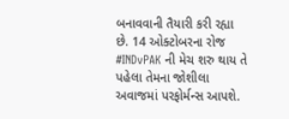બનાવવાની તૈયારી કરી રહ્યા છે. 14 ઓક્ટોબરના રોજ #INDvPAK ની મેચ શરુ થાય તે પહેલા તેમના જોશીલા અવાજમાં પરફોર્મન્સ આપશે.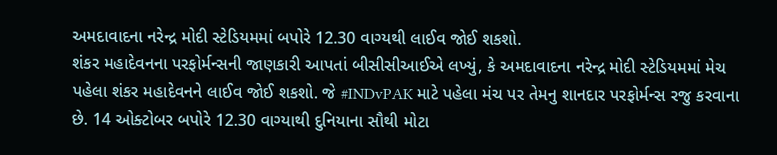અમદાવાદના નરેન્દ્ર મોદી સ્ટેડિયમમાં બપોરે 12.30 વાગ્યથી લાઈવ જોઈ શકશો.
શંકર મહાદેવનના પરફોર્મન્સની જાણકારી આપતાં બીસીસીઆઈએ લખ્યું, કે અમદાવાદના નરેન્દ્ર મોદી સ્ટેડિયમમાં મેચ પહેલા શંકર મહાદેવનને લાઈવ જોઈ શકશો. જે #INDvPAK માટે પહેલા મંચ પર તેમનુ શાનદાર પરફોર્મન્સ રજુ કરવાના છે. 14 ઓક્ટોબર બપોરે 12.30 વાગ્યાથી દુનિયાના સૌથી મોટા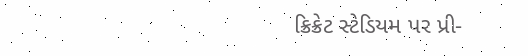ક્રિક્રેટ સ્ટેડિયમ પર પ્રી-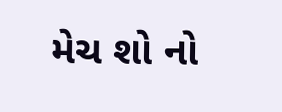મેચ શો નો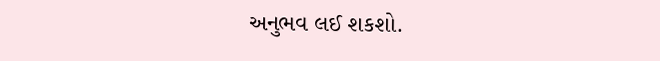અનુભવ લઈ શકશો.